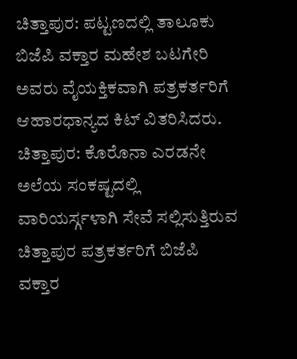ಚಿತ್ತಾಪುರ: ಪಟ್ಟಣದಲ್ಲಿ ತಾಲೂಕು ಬಿಜೆಪಿ ವಕ್ತಾರ ಮಹೇಶ ಬಟಗೇರಿ ಅವರು ವೈಯಕ್ತಿಕವಾಗಿ ಪತ್ರಕರ್ತರಿಗೆ ಆಹಾರಧಾನ್ಯದ ಕಿಟ್ ವಿತರಿಸಿದರು.
ಚಿತ್ತಾಪುರ: ಕೊರೊನಾ ಎರಡನೇ ಅಲೆಯ ಸಂಕಷ್ಟದಲ್ಲಿ ವಾರಿಯರ್ಸ್ಗಳಾಗಿ ಸೇವೆ ಸಲ್ಲಿಸುತ್ತಿರುವ ಚಿತ್ತಾಪುರ ಪತ್ರಕರ್ತರಿಗೆ ಬಿಜೆಪಿ ವಕ್ತಾರ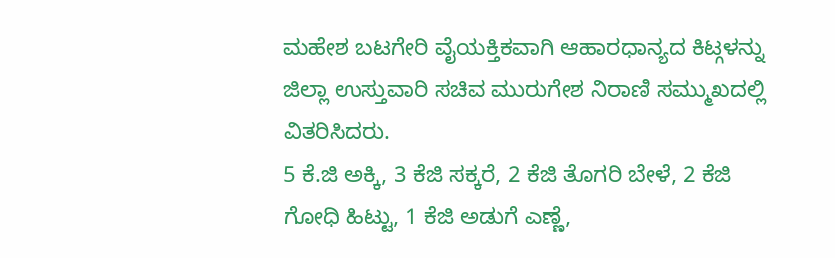ಮಹೇಶ ಬಟಗೇರಿ ವೈಯಕ್ತಿಕವಾಗಿ ಆಹಾರಧಾನ್ಯದ ಕಿಟ್ಗಳನ್ನು ಜಿಲ್ಲಾ ಉಸ್ತುವಾರಿ ಸಚಿವ ಮುರುಗೇಶ ನಿರಾಣಿ ಸಮ್ಮುಖದಲ್ಲಿ ವಿತರಿಸಿದರು.
5 ಕೆ.ಜಿ ಅಕ್ಕಿ, 3 ಕೆಜಿ ಸಕ್ಕರೆ, 2 ಕೆಜಿ ತೊಗರಿ ಬೇಳೆ, 2 ಕೆಜಿ ಗೋಧಿ ಹಿಟ್ಟು, 1 ಕೆಜಿ ಅಡುಗೆ ಎಣ್ಣೆ,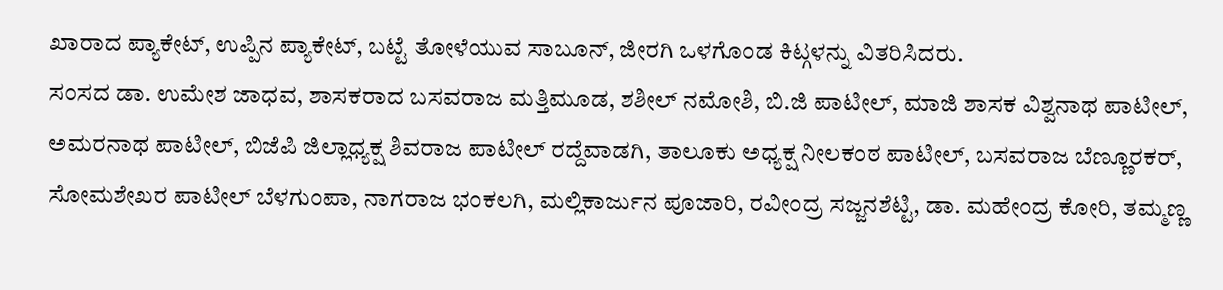ಖಾರಾದ ಪ್ಯಾಕೇಟ್, ಉಪ್ಪಿನ ಪ್ಯಾಕೇಟ್, ಬಟ್ಟೆ ತೋಳೆಯುವ ಸಾಬೂನ್, ಜೀರಗಿ ಒಳಗೊಂಡ ಕಿಟ್ಗಳನ್ನು ವಿತರಿಸಿದರು.
ಸಂಸದ ಡಾ. ಉಮೇಶ ಜಾಧವ, ಶಾಸಕರಾದ ಬಸವರಾಜ ಮತ್ತಿಮೂಡ, ಶಶೀಲ್ ನಮೋಶಿ, ಬಿ.ಜಿ ಪಾಟೀಲ್, ಮಾಜಿ ಶಾಸಕ ವಿಶ್ವನಾಥ ಪಾಟೀಲ್, ಅಮರನಾಥ ಪಾಟೀಲ್, ಬಿಜೆಪಿ ಜಿಲ್ಲಾಧ್ಯಕ್ಷ ಶಿವರಾಜ ಪಾಟೀಲ್ ರದ್ದೆವಾಡಗಿ, ತಾಲೂಕು ಅಧ್ಯಕ್ಷ ನೀಲಕಂಠ ಪಾಟೀಲ್, ಬಸವರಾಜ ಬೆಣ್ಣೂರಕರ್, ಸೋಮಶೇಖರ ಪಾಟೀಲ್ ಬೆಳಗುಂಪಾ, ನಾಗರಾಜ ಭಂಕಲಗಿ, ಮಲ್ಲಿಕಾರ್ಜುನ ಪೂಜಾರಿ, ರವೀಂದ್ರ ಸಜ್ಜನಶೆಟ್ಟಿ, ಡಾ. ಮಹೇಂದ್ರ ಕೋರಿ, ತಮ್ಮಣ್ಣ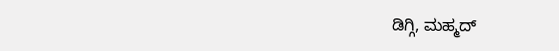ಡಿಗ್ಗಿ, ಮಹ್ಮದ್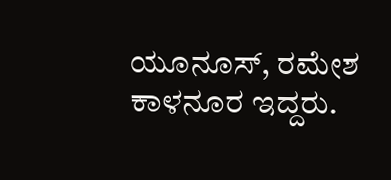ಯೂನೂಸ್, ರಮೇಶ ಕಾಳನೂರ ಇದ್ದರು.